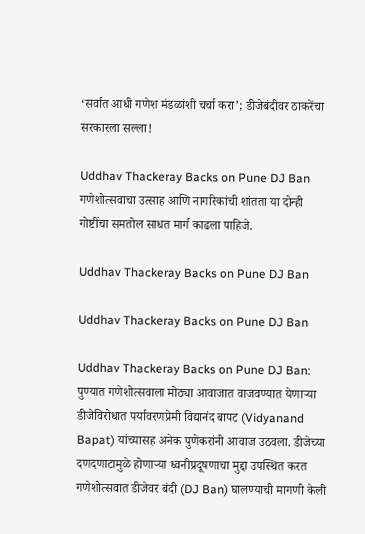‘सर्वात आधी गणेश मंडळांशी चर्चा करा’; डीजेबंदीवर ठाकरेंचा सरकारला सल्ला!

Uddhav Thackeray Backs on Pune DJ Ban गणेशोत्सवाचा उत्साह आणि नागरिकांची शांतता या दोन्ही गोष्टींचा समतोल साधत मार्ग काढला पाहिजे.

Uddhav Thackeray Backs on Pune DJ Ban

Uddhav Thackeray Backs on Pune DJ Ban

Uddhav Thackeray Backs on Pune DJ Ban: पुण्यात गणेशोत्सवाला मोठ्या आवाजात वाजवण्यात येणाऱ्या डीजेविरोधात पर्यावरणप्रेमी विद्यानंद बापट (Vidyanand Bapat) यांच्यासह अनेक पुणेकरांनी आवाज उठवला. डीजेच्या दणदणाटामुळे होणाऱ्या ध्वनीप्रदूषणाचा मुद्दा उपस्थित करत गणेशोत्सवात डीजेवर बंदी (DJ Ban) घालण्याची मागणी केली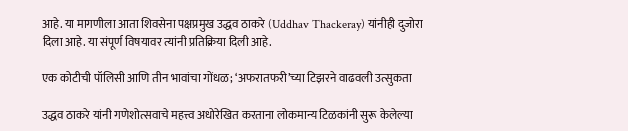आहे. या मागणीला आता शिवसेना पक्षप्रमुख उद्धव ठाकरे (Uddhav Thackeray) यांनीही दुजोरा दिला आहे. या संपूर्ण विषयावर त्यांनी प्रतिक्रिया दिली आहे.

एक कोटीची पॉलिसी आणि तीन भावांचा गोंधळ; ‘अफरातफरी’च्या टिझरने वाढवली उत्सुकता

उद्धव ठाकरे यांनी गणेशोत्सवाचे महत्त्व अधोरेखित करताना लोकमान्य टिळकांनी सुरू केलेल्या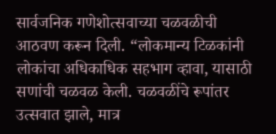सार्वजनिक गणेशोत्सवाच्या चळवळीची आठवण करून दिली. “लोकमान्य टिळकांनी लोकांचा अधिकाधिक सहभाग व्हावा, यासाठी सणांची चळवळ केली. चळवळींचे रूपांतर उत्सवात झाले, मात्र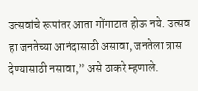उत्सवांचे रूपांतर आता गोंगाटात होऊ नये. उत्सव हा जनतेच्या आनंदासाठी असावा, जनतेला त्रास देण्यासाठी नसावा,” असे ठाकरे म्हणाले.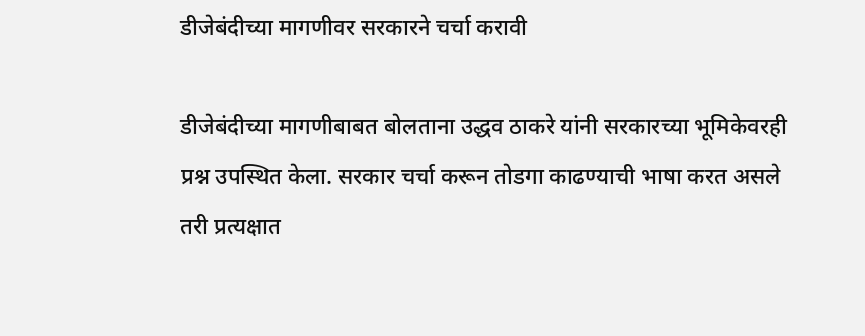डीजेबंदीच्या मागणीवर सरकारने चर्चा करावी

डीजेबंदीच्या मागणीबाबत बोलताना उद्धव ठाकरे यांनी सरकारच्या भूमिकेवरही प्रश्न उपस्थित केला. सरकार चर्चा करून तोडगा काढण्याची भाषा करत असले तरी प्रत्यक्षात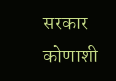सरकार कोणाशी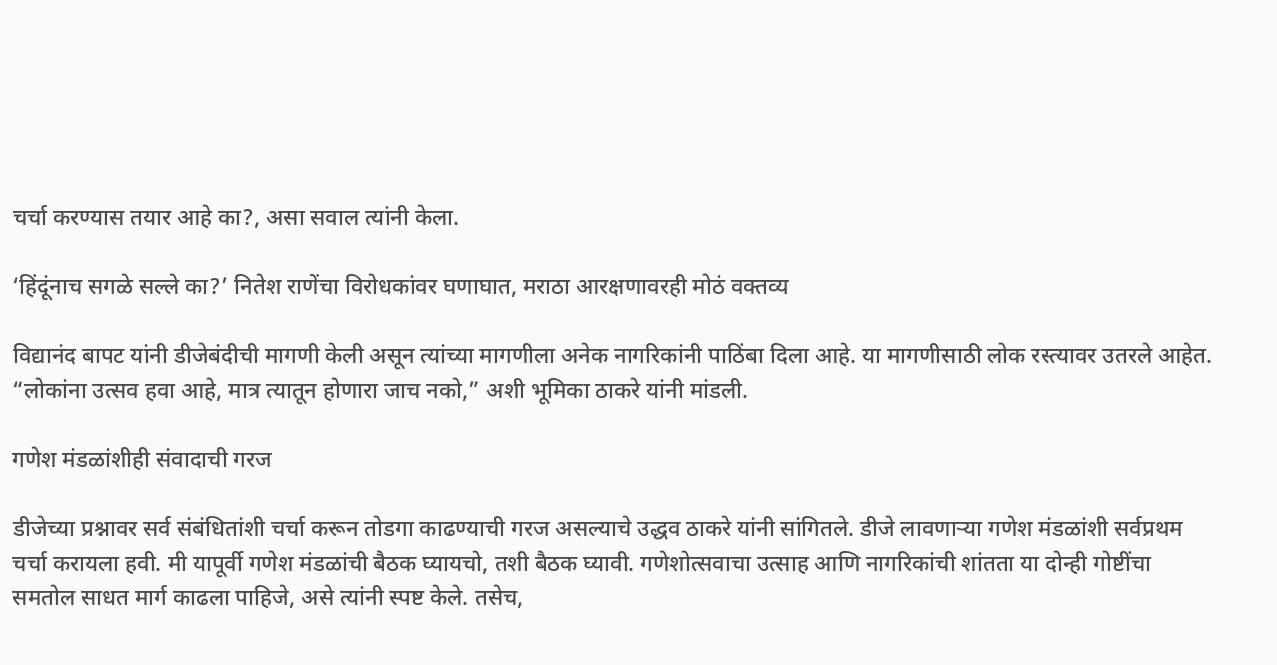चर्चा करण्यास तयार आहे का?, असा सवाल त्यांनी केला.

‘हिंदूंनाच सगळे सल्ले का?’ नितेश राणेंचा विरोधकांवर घणाघात, मराठा आरक्षणावरही मोठं वक्तव्य

विद्यानंद बापट यांनी डीजेबंदीची मागणी केली असून त्यांच्या मागणीला अनेक नागरिकांनी पाठिंबा दिला आहे. या मागणीसाठी लोक रस्त्यावर उतरले आहेत. “लोकांना उत्सव हवा आहे, मात्र त्यातून होणारा जाच नको,” अशी भूमिका ठाकरे यांनी मांडली.

गणेश मंडळांशीही संवादाची गरज

डीजेच्या प्रश्नावर सर्व संबंधितांशी चर्चा करून तोडगा काढण्याची गरज असल्याचे उद्धव ठाकरे यांनी सांगितले. डीजे लावणाऱ्या गणेश मंडळांशी सर्वप्रथम चर्चा करायला हवी. मी यापूर्वी गणेश मंडळांची बैठक घ्यायचो, तशी बैठक घ्यावी. गणेशोत्सवाचा उत्साह आणि नागरिकांची शांतता या दोन्ही गोष्टींचा समतोल साधत मार्ग काढला पाहिजे, असे त्यांनी स्पष्ट केले. तसेच,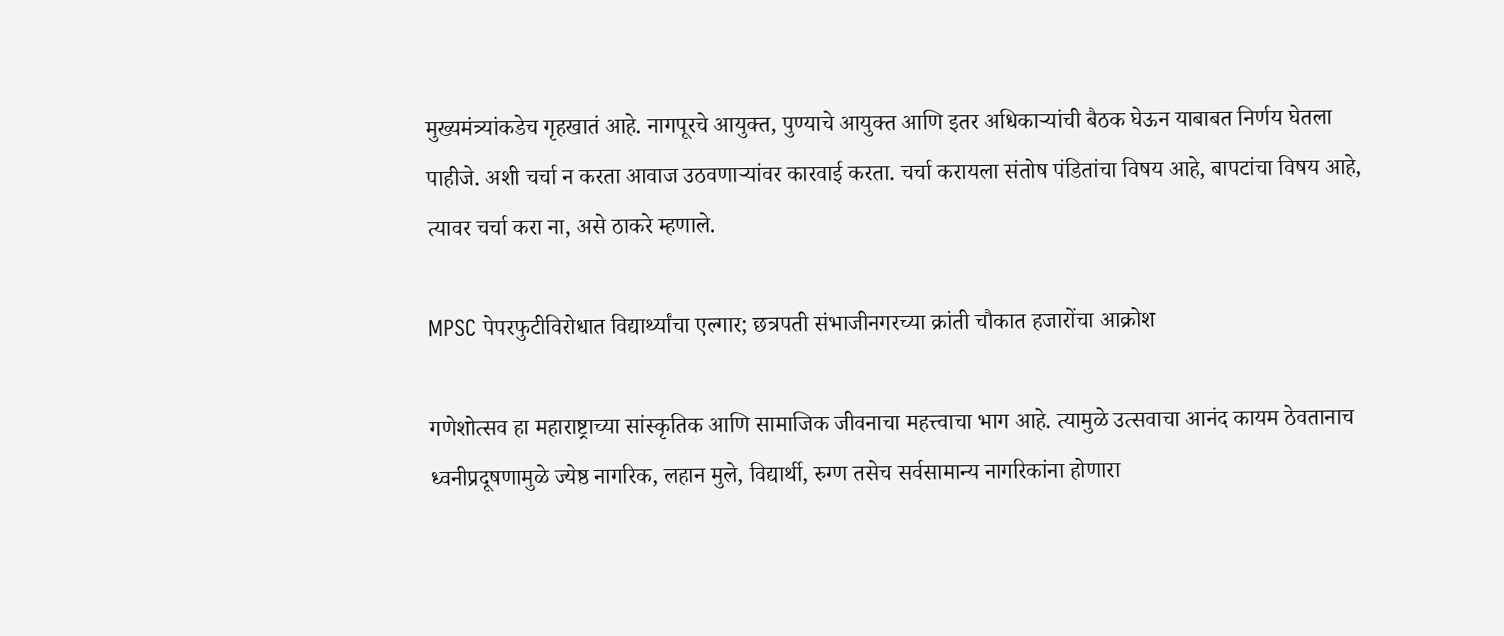मुख्यमंत्र्यांकडेच गृहखातं आहे. नागपूरचे आयुक्त, पुण्याचे आयुक्त आणि इतर अधिकाऱ्यांची बैठक घेऊन याबाबत निर्णय घेतला पाहीजे. अशी चर्चा न करता आवाज उठवणाऱ्यांवर कारवाई करता. चर्चा करायला संतोष पंडितांचा विषय आहे, बापटांचा विषय आहे, त्यावर चर्चा करा ना, असे ठाकरे म्हणाले.

MPSC पेपरफुटीविरोधात विद्यार्थ्यांचा एल्गार; छत्रपती संभाजीनगरच्या क्रांती चौकात हजारोंचा आक्रोश

गणेशोत्सव हा महाराष्ट्राच्या सांस्कृतिक आणि सामाजिक जीवनाचा महत्त्वाचा भाग आहे. त्यामुळे उत्सवाचा आनंद कायम ठेवतानाच ध्वनीप्रदूषणामुळे ज्येष्ठ नागरिक, लहान मुले, विद्यार्थी, रुग्ण तसेच सर्वसामान्य नागरिकांना होणारा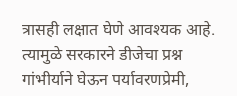त्रासही लक्षात घेणे आवश्यक आहे. त्यामुळे सरकारने डीजेचा प्रश्न गांभीर्याने घेऊन पर्यावरणप्रेमी,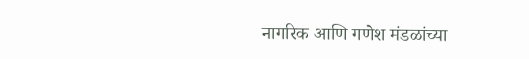नागरिक आणि गणेश मंडळांच्या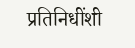प्रतिनिधींशी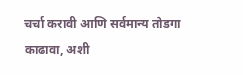चर्चा करावी आणि सर्वमान्य तोडगा काढावा, अशी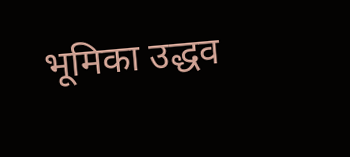भूमिका उद्धव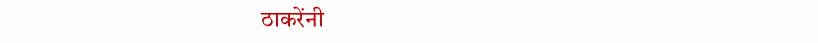ठाकरेंनी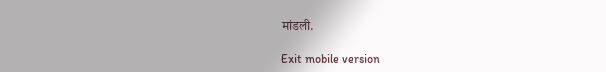मांडली.

Exit mobile version